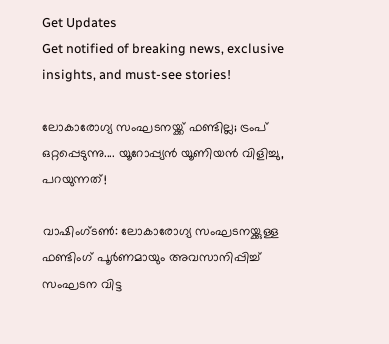Get Updates
Get notified of breaking news, exclusive insights, and must-see stories!

ലോകാരോഗ്യ സംഘടനയ്ക്ക് ഫണ്ടില്ല; ട്രംപ് ഒറ്റപ്പെടുന്നു.... യൂറോപ്പ്യന്‍ യൂണിയന്‍ വിളിച്ചു, പറയുന്നത്!

വാഷിംഗ്ടണ്‍: ലോകാരോഗ്യ സംഘടനയ്ക്കുള്ള ഫണ്ടിംഗ് പൂര്‍ണമായും അവസാനിപ്പിച്ച് സംഘടന വിട്ട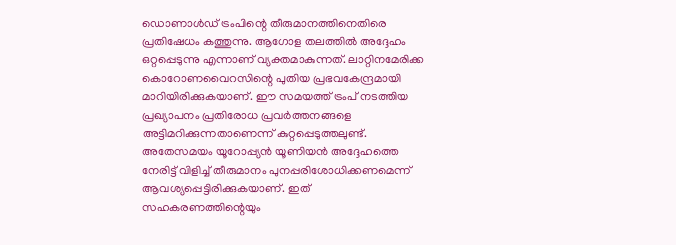ഡൊണാള്‍ഡ് ട്രംപിന്റെ തീരുമാനത്തിനെതിരെ പ്രതിഷേധം കത്തുന്നു. ആഗോള തലത്തില്‍ അദ്ദേഹം ഒറ്റപ്പെടുന്നു എന്നാണ് വ്യക്തമാകുന്നത്. ലാറ്റിനമേരിക്ക കൊറോണവൈറസിന്റെ പുതിയ പ്രഭവകേന്ദ്രമായി മാറിയിരിക്കുകയാണ്. ഈ സമയത്ത് ട്രംപ് നടത്തിയ പ്രഖ്യാപനം പ്രതിരോധ പ്രവര്‍ത്തനങ്ങളെ അട്ടിമറിക്കുന്നതാണെന്ന് കുറ്റപ്പെടുത്തലുണ്ട്. അതേസമയം യൂറോപ്പ്യന്‍ യൂണിയന്‍ അദ്ദേഹത്തെ നേരിട്ട് വിളിച്ച് തീരുമാനം പുനപ്പരിശോധിക്കണമെന്ന് ആവശ്യപ്പെട്ടിരിക്കുകയാണ്. ഇത് സഹകരണത്തിന്റെയും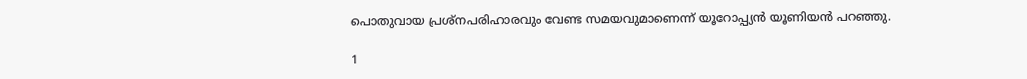പൊതുവായ പ്രശ്‌നപരിഹാരവും വേണ്ട സമയവുമാണെന്ന് യൂറോപ്പ്യന്‍ യൂണിയന്‍ പറഞ്ഞു.

1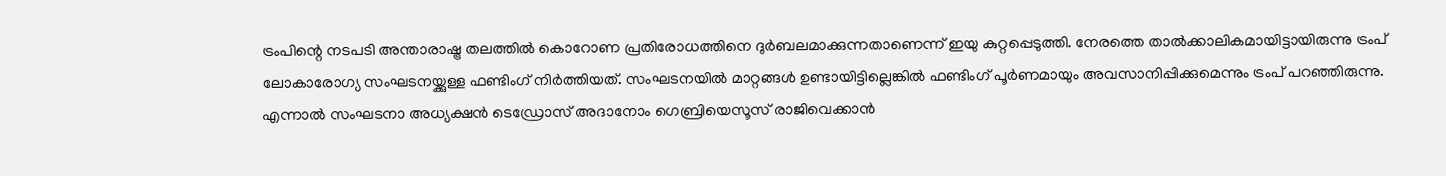ട്രംപിന്റെ നടപടി അന്താരാഷ്ട്ര തലത്തില്‍ കൊറോണ പ്രതിരോധത്തിനെ ദുര്‍ബലമാക്കുന്നതാണെന്ന് ഇയു കുറ്റപ്പെടുത്തി. നേരത്തെ താല്‍ക്കാലികമായിട്ടായിരുന്നു ട്രംപ് ലോകാരോഗ്യ സംഘടനയ്ക്കുള്ള ഫണ്ടിംഗ് നിര്‍ത്തിയത്. സംഘടനയില്‍ മാറ്റങ്ങള്‍ ഉണ്ടായിട്ടില്ലെങ്കില്‍ ഫണ്ടിംഗ് പൂര്‍ണമായും അവസാനിപ്പിക്കുമെന്നും ട്രംപ് പറഞ്ഞിരുന്നു. എന്നാല്‍ സംഘടനാ അധ്യക്ഷന്‍ ടെഡ്രോസ് അദാനോം ഗെബ്രിയെസൂസ് രാജിവെക്കാന്‍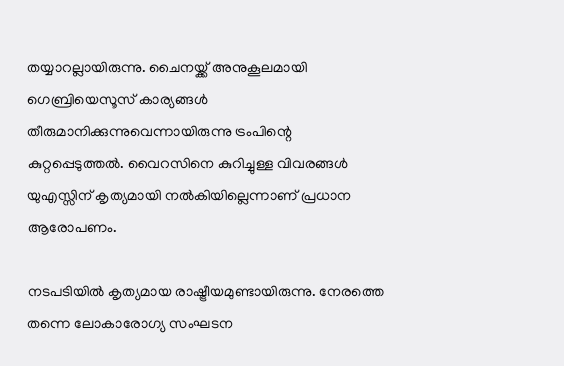തയ്യാറല്ലായിരുന്നു. ചൈനയ്ക്ക് അനുകൂലമായി ഗെബ്രിയെസൂസ് കാര്യങ്ങള്‍ തീരുമാനിക്കുന്നുവെന്നായിരുന്നു ട്രംപിന്റെ കുറ്റപ്പെടുത്തല്‍. വൈറസിനെ കുറിച്ചുള്ള വിവരങ്ങള്‍ യുഎസ്സിന് കൃത്യമായി നല്‍കിയില്ലെന്നാണ് പ്രധാന ആരോപണം.

നടപടിയില്‍ കൃത്യമായ രാഷ്ട്രീയമുണ്ടായിരുന്നു. നേരത്തെ തന്നെ ലോകാരോഗ്യ സംഘടന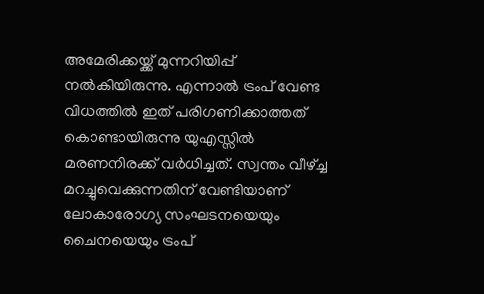അമേരിക്കയ്ക്ക് മുന്നറിയിപ്പ് നല്‍കിയിരുന്നു. എന്നാല്‍ ട്രംപ് വേണ്ട വിധത്തില്‍ ഇത് പരിഗണിക്കാത്തത് കൊണ്ടായിരുന്നു യുഎസ്സില്‍ മരണനിരക്ക് വര്‍ധിച്ചത്. സ്വന്തം വീഴ്ച്ച മറച്ചുവെക്കുന്നതിന് വേണ്ടിയാണ് ലോകാരോഗ്യ സംഘടനയെയും ചൈനയെയും ട്രംപ്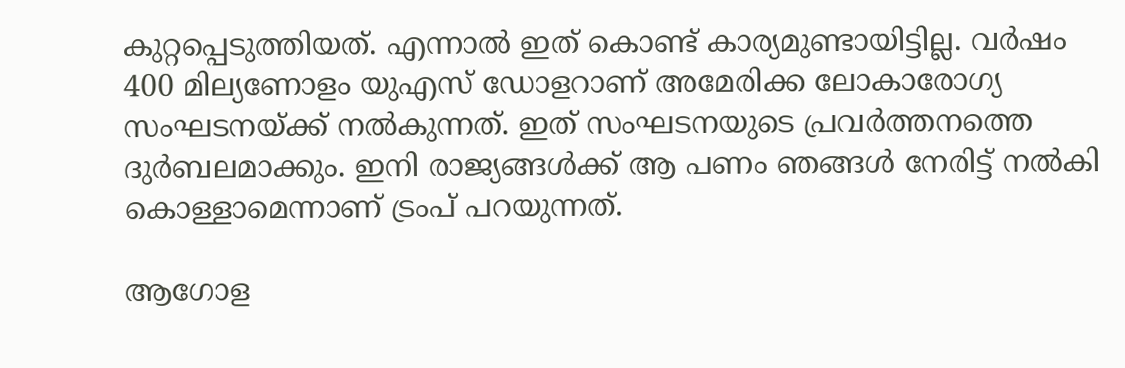കുറ്റപ്പെടുത്തിയത്. എന്നാല്‍ ഇത് കൊണ്ട് കാര്യമുണ്ടായിട്ടില്ല. വര്‍ഷം 400 മില്യണോളം യുഎസ് ഡോളറാണ് അമേരിക്ക ലോകാരോഗ്യ സംഘടനയ്ക്ക് നല്‍കുന്നത്. ഇത് സംഘടനയുടെ പ്രവര്‍ത്തനത്തെ ദുര്‍ബലമാക്കും. ഇനി രാജ്യങ്ങള്‍ക്ക് ആ പണം ഞങ്ങള്‍ നേരിട്ട് നല്‍കി കൊള്ളാമെന്നാണ് ട്രംപ് പറയുന്നത്.

ആഗോള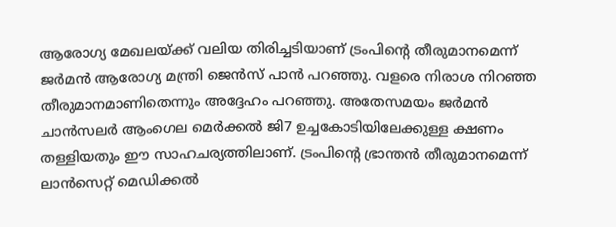ആരോഗ്യ മേഖലയ്ക്ക് വലിയ തിരിച്ചടിയാണ് ട്രംപിന്റെ തീരുമാനമെന്ന് ജര്‍മന്‍ ആരോഗ്യ മന്ത്രി ജെന്‍സ് പാന്‍ പറഞ്ഞു. വളരെ നിരാശ നിറഞ്ഞ തീരുമാനമാണിതെന്നും അദ്ദേഹം പറഞ്ഞു. അതേസമയം ജര്‍മന്‍ ചാന്‍സലര്‍ ആംഗെല മെര്‍ക്കല്‍ ജി7 ഉച്ചകോടിയിലേക്കുള്ള ക്ഷണം തള്ളിയതും ഈ സാഹചര്യത്തിലാണ്. ട്രംപിന്റെ ഭ്രാന്തന്‍ തീരുമാനമെന്ന് ലാന്‍സെറ്റ് മെഡിക്കല്‍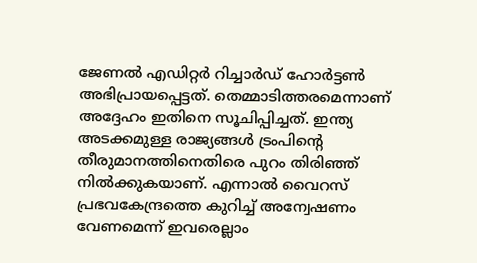ജേണല്‍ എഡിറ്റര്‍ റിച്ചാര്‍ഡ് ഹോര്‍ട്ടണ്‍ അഭിപ്രായപ്പെട്ടത്. തെമ്മാടിത്തരമെന്നാണ് അദ്ദേഹം ഇതിനെ സൂചിപ്പിച്ചത്. ഇന്ത്യ അടക്കമുള്ള രാജ്യങ്ങള്‍ ട്രംപിന്റെ തീരുമാനത്തിനെതിരെ പുറം തിരിഞ്ഞ് നില്‍ക്കുകയാണ്. എന്നാല്‍ വൈറസ് പ്രഭവകേന്ദ്രത്തെ കുറിച്ച് അന്വേഷണം വേണമെന്ന് ഇവരെല്ലാം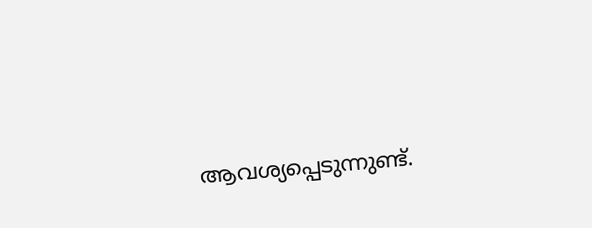ആവശ്യപ്പെടുന്നുണ്ട്.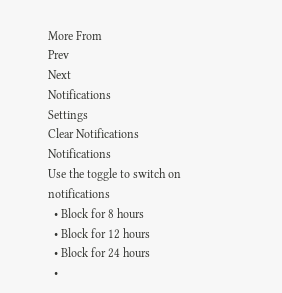More From
Prev
Next
Notifications
Settings
Clear Notifications
Notifications
Use the toggle to switch on notifications
  • Block for 8 hours
  • Block for 12 hours
  • Block for 24 hours
  •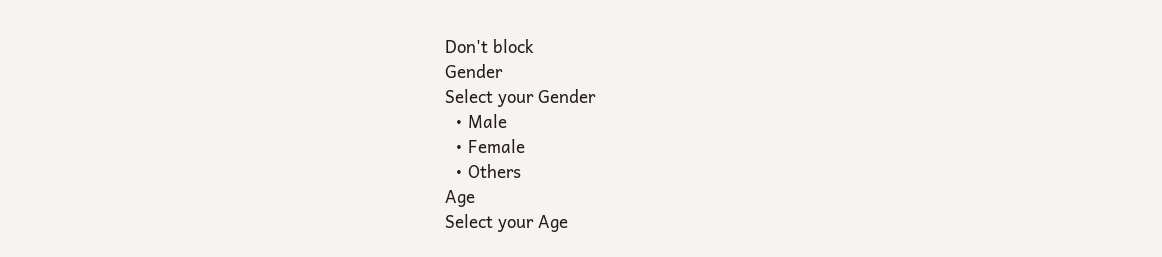Don't block
Gender
Select your Gender
  • Male
  • Female
  • Others
Age
Select your Age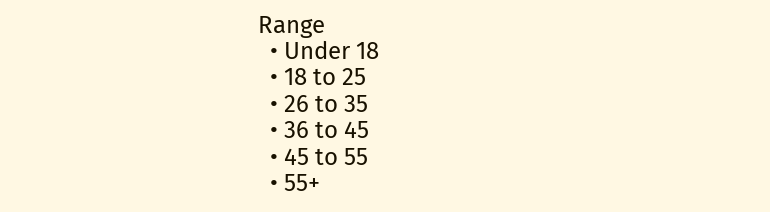Range
  • Under 18
  • 18 to 25
  • 26 to 35
  • 36 to 45
  • 45 to 55
  • 55+